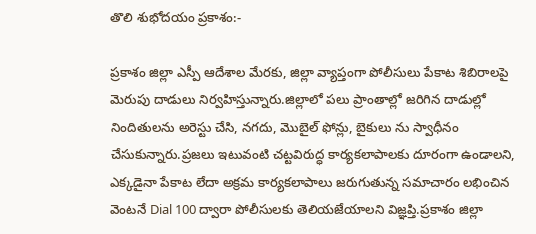తొలి శుభోదయం ప్రకాశం:-

ప్రకాశం జిల్లా ఎస్పీ ఆదేశాల మేరకు, జిల్లా వ్యాప్తంగా పోలీసులు పేకాట శిబిరాలపై మెరుపు దాడులు నిర్వహిస్తున్నారు.జిల్లాలో పలు ప్రాంతాల్లో జరిగిన దాడుల్లో నిందితులను అరెస్టు చేసి, నగదు, మొబైల్ ఫోన్లు, బైకులు ను స్వాధీనం చేసుకున్నారు.ప్రజలు ఇటువంటి చట్టవిరుద్ధ కార్యకలాపాలకు దూరంగా ఉండాలని, ఎక్కడైనా పేకాట లేదా అక్రమ కార్యకలాపాలు జరుగుతున్న సమాచారం లభించిన వెంటనే Dial 100 ద్వారా పోలీసులకు తెలియజేయాలని విజ్ఞప్తి.ప్రకాశం జిల్లా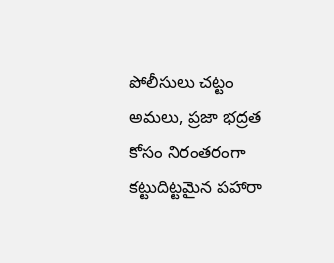పోలీసులు చట్టం అమలు, ప్రజా భద్రత కోసం నిరంతరంగా కట్టుదిట్టమైన పహారా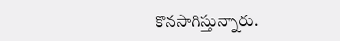కొనసాగిస్తున్నారు.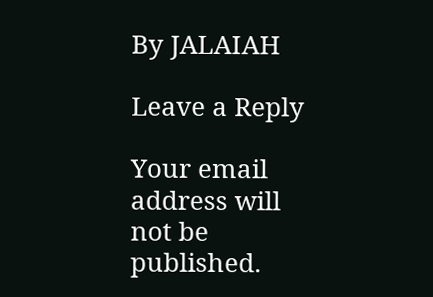By JALAIAH

Leave a Reply

Your email address will not be published.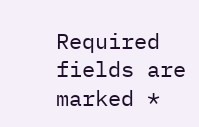Required fields are marked *